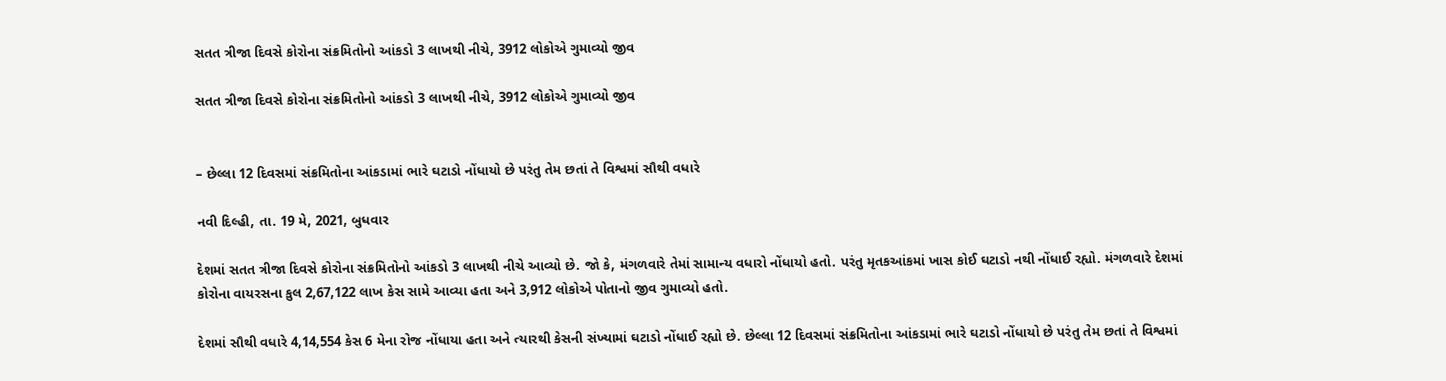સતત ત્રીજા દિવસે કોરોના સંક્રમિતોનો આંકડો 3 લાખથી નીચે, 3912 લોકોએ ગુમાવ્યો જીવ

સતત ત્રીજા દિવસે કોરોના સંક્રમિતોનો આંકડો 3 લાખથી નીચે, 3912 લોકોએ ગુમાવ્યો જીવ


– છેલ્લા 12 દિવસમાં સંક્રમિતોના આંકડામાં ભારે ઘટાડો નોંધાયો છે પરંતુ તેમ છતાં તે વિશ્વમાં સૌથી વધારે

નવી દિલ્હી, તા. 19 મે, 2021, બુધવાર

દેશમાં સતત ત્રીજા દિવસે કોરોના સંક્રમિતોનો આંકડો 3 લાખથી નીચે આવ્યો છે. જો કે, મંગળવારે તેમાં સામાન્ય વધારો નોંધાયો હતો. પરંતુ મૃતકઆંકમાં ખાસ કોઈ ઘટાડો નથી નોંધાઈ રહ્યો. મંગળવારે દેશમાં કોરોના વાયરસના કુલ 2,67,122 લાખ કેસ સામે આવ્યા હતા અને 3,912 લોકોએ પોતાનો જીવ ગુમાવ્યો હતો.

દેશમાં સૌથી વધારે 4,14,554 કેસ 6 મેના રોજ નોંધાયા હતા અને ત્યારથી કેસની સંખ્યામાં ઘટાડો નોંધાઈ રહ્યો છે. છેલ્લા 12 દિવસમાં સંક્રમિતોના આંકડામાં ભારે ઘટાડો નોંધાયો છે પરંતુ તેમ છતાં તે વિશ્વમાં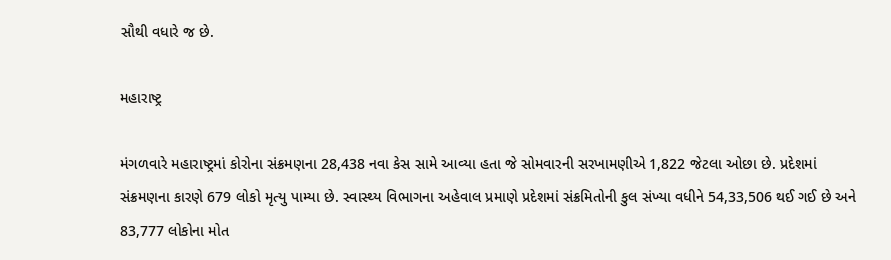સૌથી વધારે જ છે.

મહારાષ્ટ્ર

મંગળવારે મહારાષ્ટ્રમાં કોરોના સંક્રમણના 28,438 નવા કેસ સામે આવ્યા હતા જે સોમવારની સરખામણીએ 1,822 જેટલા ઓછા છે. પ્રદેશમાં સંક્રમણના કારણે 679 લોકો મૃત્યુ પામ્યા છે. સ્વાસ્થ્ય વિભાગના અહેવાલ પ્રમાણે પ્રદેશમાં સંક્રમિતોની કુલ સંખ્યા વધીને 54,33,506 થઈ ગઈ છે અને 83,777 લોકોના મોત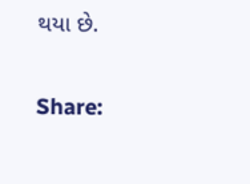થયા છે.

Share: